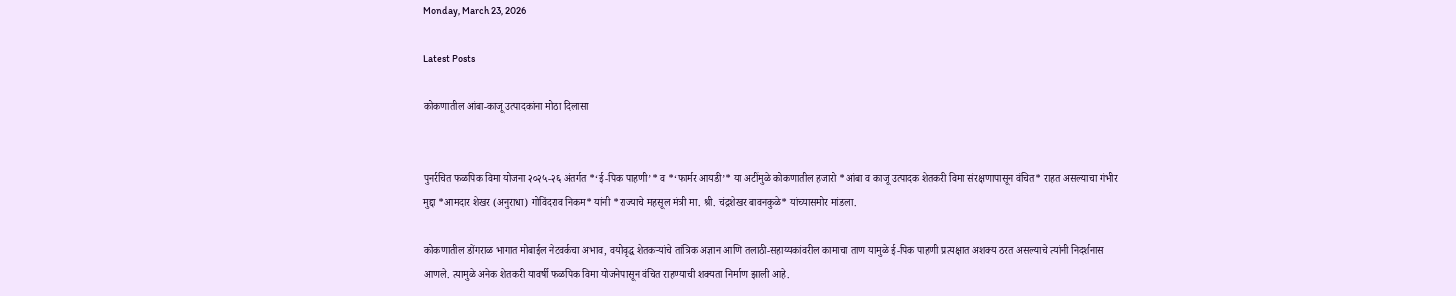Monday, March 23, 2026

Latest Posts

कोकणातील आंबा-काजू उत्पादकांना मोठा दिलासा


पुनर्रचित फळपिक विमा योजना २०२५-२६ अंतर्गत *‘ई-पिक पाहणी’* व *‘फार्मर आयडी’* या अटींमुळे कोकणातील हजारो *आंबा व काजू उत्पादक शेतकरी विमा संरक्षणापासून वंचित* राहत असल्याचा गंभीर मुद्दा *आमदार शेखर (अनुराधा) गोविंदराव निकम* यांनी *राज्याचे महसूल मंत्री मा. श्री. चंद्रशेखर बावनकुळे* यांच्यासमोर मांडला.

कोकणातील डोंगराळ भागात मोबाईल नेटवर्कचा अभाव, वयोवृद्ध शेतकऱ्यांचे तांत्रिक अज्ञान आणि तलाठी-सहाय्यकांवरील कामाचा ताण यामुळे ई-पिक पाहणी प्रत्यक्षात अशक्य ठरत असल्याचे त्यांनी निदर्शनास आणले. त्यामुळे अनेक शेतकरी यावर्षी फळपिक विमा योजनेपासून वंचित राहण्याची शक्यता निर्माण झाली आहे.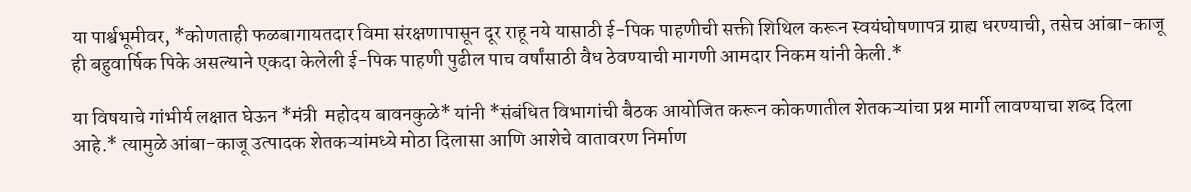या पार्श्वभूमीवर, *कोणताही फळबागायतदार विमा संरक्षणापासून दूर राहू नये यासाठी ई-पिक पाहणीची सक्ती शिथिल करून स्वयंघोषणापत्र ग्राह्य धरण्याची, तसेच आंबा-काजू ही बहुवार्षिक पिके असल्याने एकदा केलेली ई-पिक पाहणी पुढील पाच वर्षांसाठी वैध ठेवण्याची मागणी आमदार निकम यांनी केली.*

या विषयाचे गांभीर्य लक्षात घेऊन *मंत्री  महोदय बावनकुळे* यांनी *संबंधित विभागांची बैठक आयोजित करून कोकणातील शेतकऱ्यांचा प्रश्न मार्गी लावण्याचा शब्द दिला आहे.* त्यामुळे आंबा-काजू उत्पादक शेतकऱ्यांमध्ये मोठा दिलासा आणि आशेचे वातावरण निर्माण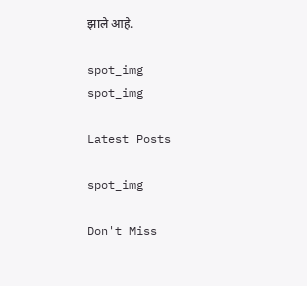झाले आहे.

spot_img
spot_img

Latest Posts

spot_img

Don't Miss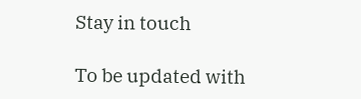Stay in touch

To be updated with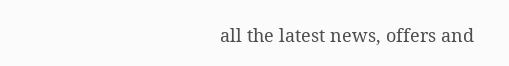all the latest news, offers and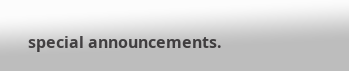special announcements.